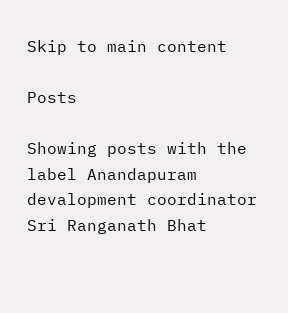Skip to main content

Posts

Showing posts with the label Anandapuram devalopment coordinator Sri Ranganath Bhat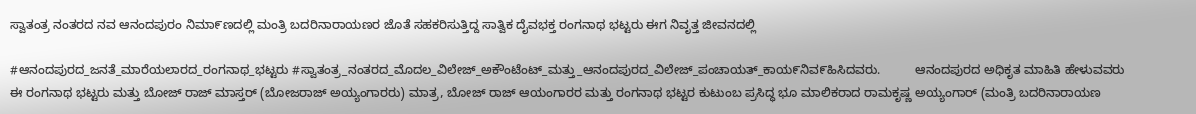ಸ್ವಾತಂತ್ರ ನಂತರದ ನವ ಆನಂದಪುರಂ ನಿಮಾ೯ಣದಲ್ಲಿ ಮಂತ್ರಿ ಬದರಿನಾರಾಯಣರ ಜೊತೆ ಸಹಕರಿಸುತ್ತಿದ್ದ ಸಾತ್ವಿಕ ದೈವಭಕ್ತ ರಂಗನಾಥ ಭಟ್ಟರು ಈಗ ನಿವೃತ್ತ ಜೀವನದಲ್ಲಿ

#ಆನಂದಪುರದ_ಜನತೆ_ಮಾರೆಯಲಾರದ_ರಂಗನಾಥ_ಭಟ್ಟರು #ಸ್ವಾತಂತ್ರ_ನಂತರದ_ಮೊದಲ_ವಿಲೇಜ್_ಅಕೌಂಟೆಂಟ್_ಮತ್ತು_ಆನಂದಪುರದ_ವಿಲೇಜ್_ಪಂಚಾಯತ್_ಕಾಯ೯ನಿವ೯ಹಿಸಿದವರು.          ಆನಂದಪುರದ ಅಧಿಕೃತ ಮಾಹಿತಿ ಹೇಳುವವರು ಈ ರಂಗನಾಥ ಭಟ್ಟರು ಮತ್ತು ಬೋಜ್ ರಾಜ್ ಮಾಸ್ತರ್ (ಬೋಜರಾಜ್ ಅಯ್ಯಂಗಾರರು) ಮಾತ್ರ, ಬೋಜ್ ರಾಜ್ ಆಯಂಗಾರರ ಮತ್ತು ರಂಗನಾಥ ಭಟ್ಟರ ಕುಟುಂಬ ಪ್ರಸಿದ್ಧ ಭೂ ಮಾಲಿಕರಾದ ರಾಮಕೃಷ್ಣ ಅಯ್ಯಂಗಾರ್ (ಮಂತ್ರಿ ಬದರಿನಾರಾಯಣ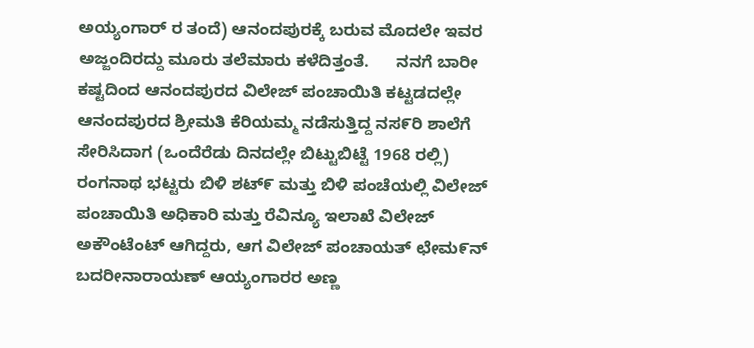ಅಯ್ಯಂಗಾರ್ ರ ತಂದೆ) ಆನಂದಪುರಕ್ಕೆ ಬರುವ ಮೊದಲೇ ಇವರ ಅಜ್ಜಂದಿರದ್ದು ಮೂರು ತಲೆಮಾರು ಕಳೆದಿತ್ತಂತೆ.      ನನಗೆ ಬಾರೀ ಕಷ್ಟದಿಂದ ಆನಂದಪುರದ ವಿಲೇಜ್ ಪಂಚಾಯಿತಿ ಕಟ್ಟಡದಲ್ಲೇ ಆನಂದಪುರದ ಶ್ರೀಮತಿ ಕೆರಿಯಮ್ಮ ನಡೆಸುತ್ತಿದ್ದ ನಸ೯ರಿ ಶಾಲೆಗೆ ಸೇರಿಸಿದಾಗ (ಒಂದೆರೆಡು ದಿನದಲ್ಲೇ ಬಿಟ್ಟುಬಿಟ್ಟೆ 1968 ರಲ್ಲಿ) ರಂಗನಾಥ ಭಟ್ಟರು ಬಿಳಿ ಶಟ್೯ ಮತ್ತು ಬಿಳಿ ಪಂಚೆಯಲ್ಲಿ ವಿಲೇಜ್ ಪಂಚಾಯಿತಿ ಅಧಿಕಾರಿ ಮತ್ತು ರೆವಿನ್ಯೂ ಇಲಾಖೆ ವಿಲೇಜ್ ಅಕೌಂಟೆಂಟ್ ಆಗಿದ್ದರು, ಆಗ ವಿಲೇಜ್ ಪಂಚಾಯತ್ ಛೇಮ೯ನ್ ಬದರೀನಾರಾಯಣ್ ಆಯ್ಯಂಗಾರರ ಅಣ್ಣ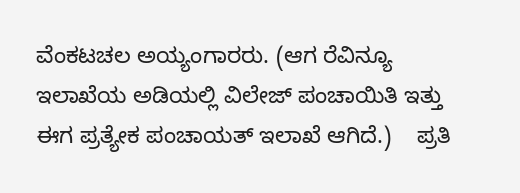ವೆಂಕಟಚಲ ಅಯ್ಯಂಗಾರರು. (ಆಗ ರೆವಿನ್ಯೂ ಇಲಾಖೆಯ ಅಡಿಯಲ್ಲಿ ವಿಲೇಜ್ ಪಂಚಾಯಿತಿ ಇತ್ತು ಈಗ ಪ್ರತ್ಯೇಕ ಪಂಚಾಯತ್ ಇಲಾಖೆ ಆಗಿದೆ.)    ಪ್ರತಿ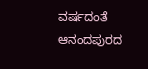ವರ್ಷದಂತೆ ಆನಂದಪುರದ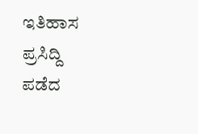ಇತಿಹಾಸ ಪ್ರಸಿದ್ದಿ ಪಡೆದ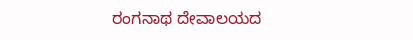ರಂಗನಾಥ ದೇವಾಲಯದ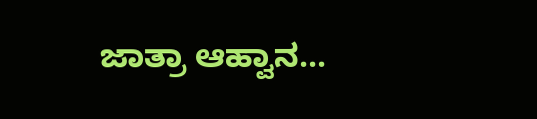ಜಾತ್ರಾ ಆಹ್ವಾನ...